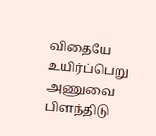விதையே உயிர்ப்பெறு
அணுவை பிளந்திடு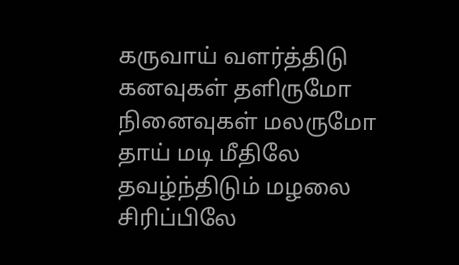கருவாய் வளர்த்திடு
கனவுகள் தளிருமோ
நினைவுகள் மலருமோ
தாய் மடி மீதிலே
தவழ்ந்திடும் மழலை
சிரிப்பிலே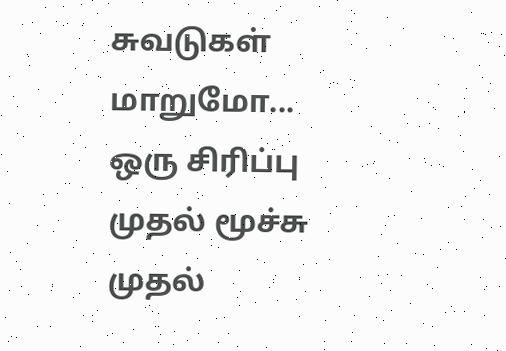சுவடுகள் மாறுமோ...
ஒரு சிரிப்பு
முதல் மூச்சு
முதல்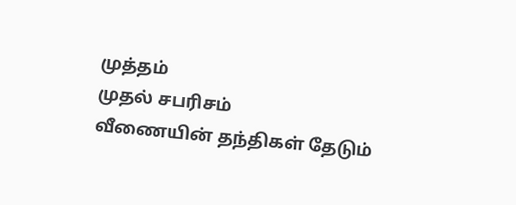முத்தம்
முதல் சபரிசம்
வீணையின் தந்திகள் தேடும்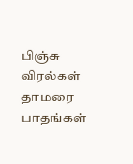பிஞ்சு விரல்கள்
தாமரை பாதங்கள்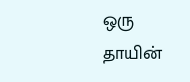ஒரு தாயின்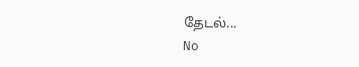தேடல்...
No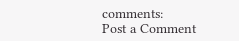comments:
Post a Comment